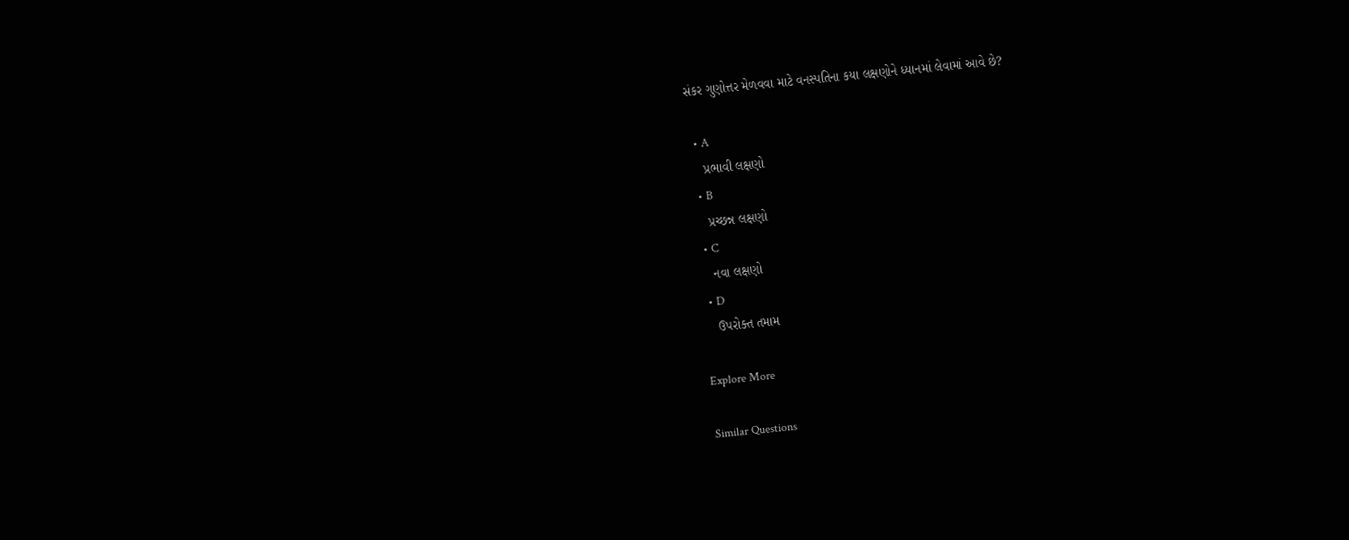સંકર ગુણોત્તર મેળવવા માટે વનસ્પતિના કયા લક્ષણોને ધ્યાનમાં લેવામાં આવે છે?

  • A
    પ્રભાવી લક્ષણો
  • B
    પ્રચ્છન્ન લક્ષણો
  • C
    નવા લક્ષણો
  • D
    ઉપરોક્ત તમામ

Explore More

Similar Questions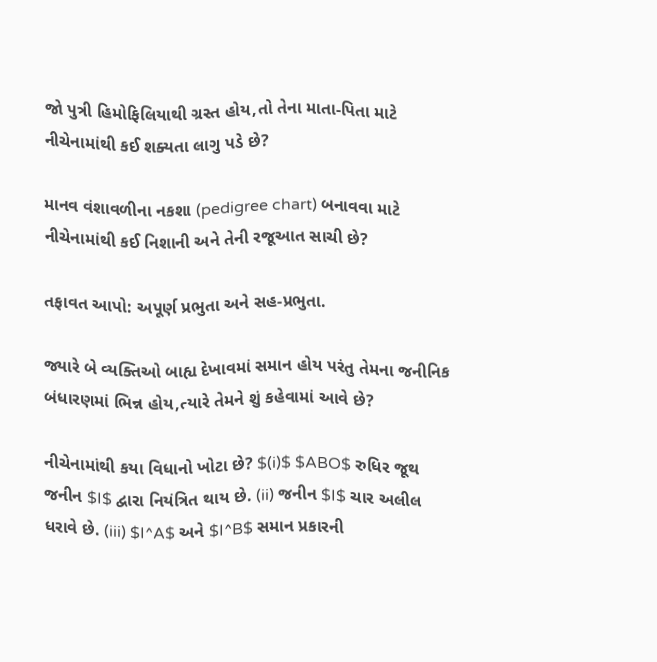જો પુત્રી હિમોફિલિયાથી ગ્રસ્ત હોય,તો તેના માતા-પિતા માટે નીચેનામાંથી કઈ શક્યતા લાગુ પડે છે?

માનવ વંશાવળીના નકશા (pedigree chart) બનાવવા માટે નીચેનામાંથી કઈ નિશાની અને તેની રજૂઆત સાચી છે?

તફાવત આપો: અપૂર્ણ પ્રભુતા અને સહ-પ્રભુતા.

જ્યારે બે વ્યક્તિઓ બાહ્ય દેખાવમાં સમાન હોય પરંતુ તેમના જનીનિક બંધારણમાં ભિન્ન હોય,ત્યારે તેમને શું કહેવામાં આવે છે?

નીચેનામાંથી કયા વિધાનો ખોટા છે? $(i)$ $ABO$ રુધિર જૂથ જનીન $I$ દ્વારા નિયંત્રિત થાય છે. (ii) જનીન $I$ ચાર અલીલ ધરાવે છે. (iii) $I^A$ અને $I^B$ સમાન પ્રકારની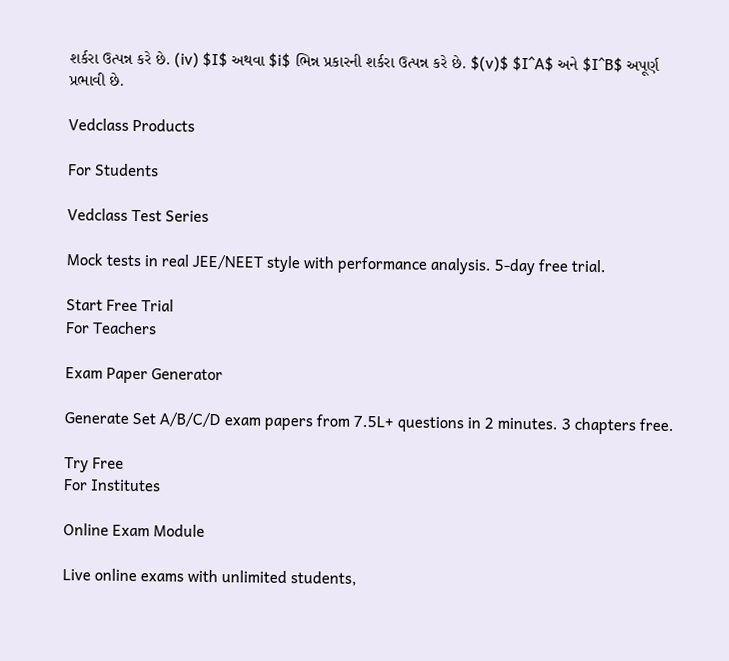શર્કરા ઉત્પન્ન કરે છે. (iv) $I$ અથવા $i$ ભિન્ન પ્રકારની શર્કરા ઉત્પન્ન કરે છે. $(v)$ $I^A$ અને $I^B$ અપૂર્ણ પ્રભાવી છે.

Vedclass Products

For Students

Vedclass Test Series

Mock tests in real JEE/NEET style with performance analysis. 5-day free trial.

Start Free Trial
For Teachers

Exam Paper Generator

Generate Set A/B/C/D exam papers from 7.5L+ questions in 2 minutes. 3 chapters free.

Try Free
For Institutes

Online Exam Module

Live online exams with unlimited students,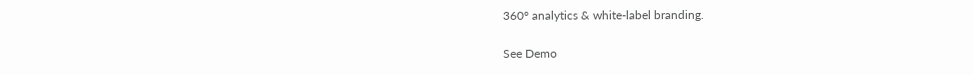360° analytics & white-label branding.

See Demo